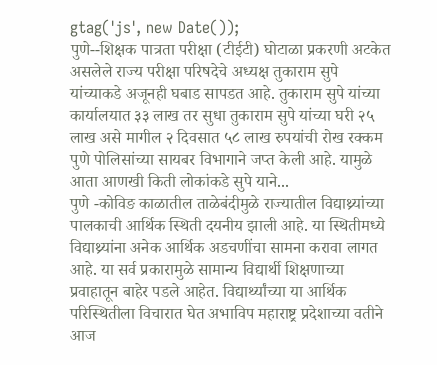gtag('js', new Date());
पुणे--शिक्षक पात्रता परीक्षा (टीईटी) घोटाळा प्रकरणी अटकेत असलेले राज्य परीक्षा परिषदेचे अध्यक्ष तुकाराम सुपे यांच्याकडे अजूनही घबाड सापडत आहे. तुकाराम सुपे यांच्या कार्यालयात ३३ लाख तर सुधा तुकाराम सुपे यांच्या घरी २५ लाख असे मागील २ दिवसात ५८ लाख रुपयांची रोख रक्कम पुणे पोलिसांच्या सायबर विभागाने जप्त केली आहे. यामुळे आता आणखी किती लोकांकडे सुपे याने...
पुणे -कोविङ काळातील ताळेबंदीमुळे राज्यातील विद्याथ्र्यांच्या पालकाची आर्थिक स्थिती दयनीय झाली आहे. या स्थितीमध्ये विद्याथ्र्यांना अनेक आर्थिक अडचणींचा सामना करावा लागत आहे. या सर्व प्रकारामुळे सामान्य विद्यार्थी शिक्षणाच्या प्रवाहातून बाहेर पडले आहेत. विद्यार्थ्यांच्या या आर्थिक परिस्थितीला विचारात घेत अभाविप महाराष्ट्र प्रदेशाच्या वतीने आज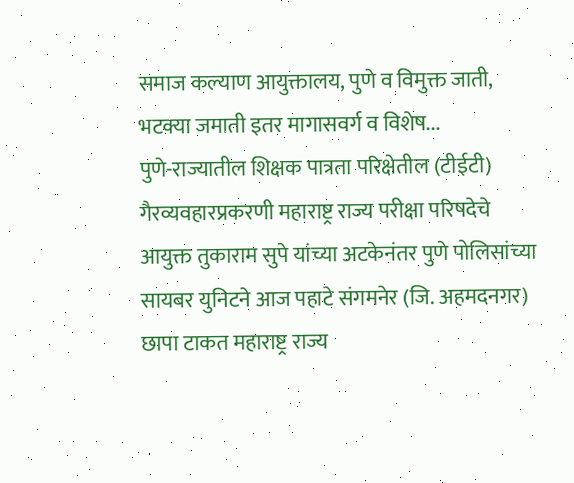समाज कल्याण आयुक्तालय, पुणे व विमुक्त जाती, भटक्या जमाती इतर मागासवर्ग व विशेष...
पुणे-राज्यातील शिक्षक पात्रता परिक्षेतील (टीईटी) गैरव्यवहारप्रकरणी महाराष्ट्र राज्य परीक्षा परिषदेचे आयुक्त तुकाराम सुपे यांच्या अटकेनंतर पुणे पोलिसांच्या सायबर युनिटने आज पहाटे संगमनेर (जि. अहमदनगर) छापा टाकत महाराष्ट्र राज्य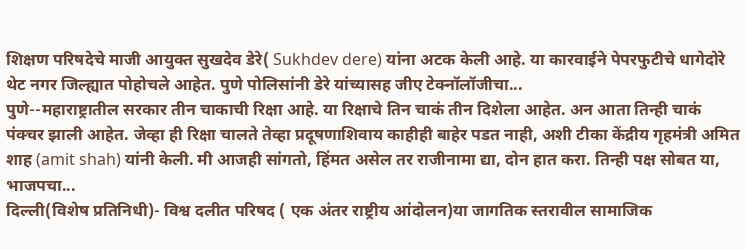शिक्षण परिषदेचे माजी आयुक्त सुखदेव डेरे( Sukhdev dere) यांना अटक केली आहे. या कारवाईने पेपरफुटीचे धागेदोरे थेट नगर जिल्ह्यात पोहोचले आहेत. पुणे पोलिसांनी डेरे यांच्यासह जीए टेक्नॉलॉजीचा...
पुणे--महाराष्ट्रातील सरकार तीन चाकाची रिक्षा आहे. या रिक्षाचे तिन चाकं तीन दिशेला आहेत. अन आता तिन्ही चाकं पंक्चर झाली आहेत. जेव्हा ही रिक्षा चालते तेव्हा प्रदूषणाशिवाय काहीही बाहेर पडत नाही, अशी टीका केंद्रीय गृहमंत्री अमित शाह (amit shah) यांनी केली. मी आजही सांगतो, हिंमत असेल तर राजीनामा द्या, दोन हात करा. तिन्ही पक्ष सोबत या, भाजपचा...
दिल्ली(विशेष प्रतिनिधी)- विश्व दलीत परिषद ( एक अंतर राष्ट्रीय आंदोलन)या जागतिक स्तरावील सामाजिक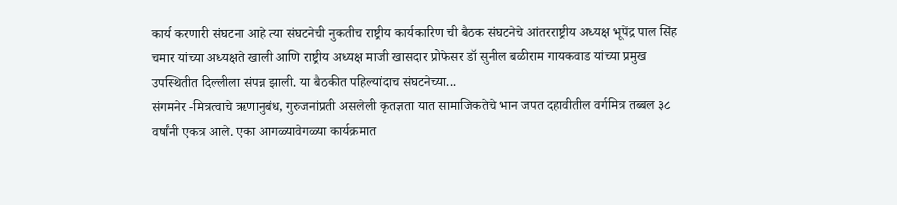कार्य करणारी संघटना आहे त्या संघटनेची नुकतीच राष्ट्रीय कार्यकारिण ची बैठक संघटनेचे आंतरराष्ट्रीय अध्यक्ष भूपेंद्र पाल सिंह चमार यांच्या अध्यक्षते खाली आणि राष्ट्रीय अध्यक्ष माजी खासदार प्रोफेसर डॉ सुनील बळीराम गायकवाड यांच्या प्रमुख उपस्थितीत दिल्लीला संपन्न झाली. या बैठकीत पहिल्यांदाच संघटनेच्या...
संगमनेर -मित्रत्वाचे ऋणानुबंध, गुरुजनांप्रती असलेली कृतज्ञता यात सामाजिकतेचे भान जपत दहावीतील वर्गमित्र तब्बल ३८ वर्षांनी एकत्र आले. एका आगळ्यावेगळ्या कार्यक्रमात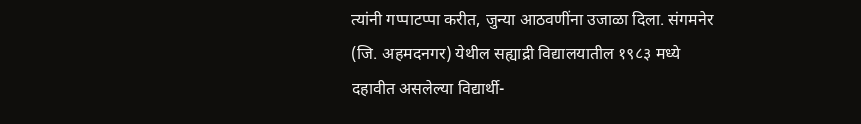त्यांनी गप्पाटप्पा करीत, जुन्या आठवणींना उजाळा दिला. संगमनेर (जि. अहमदनगर) येथील सह्याद्री विद्यालयातील १९८३ मध्ये दहावीत असलेल्या विद्यार्थी-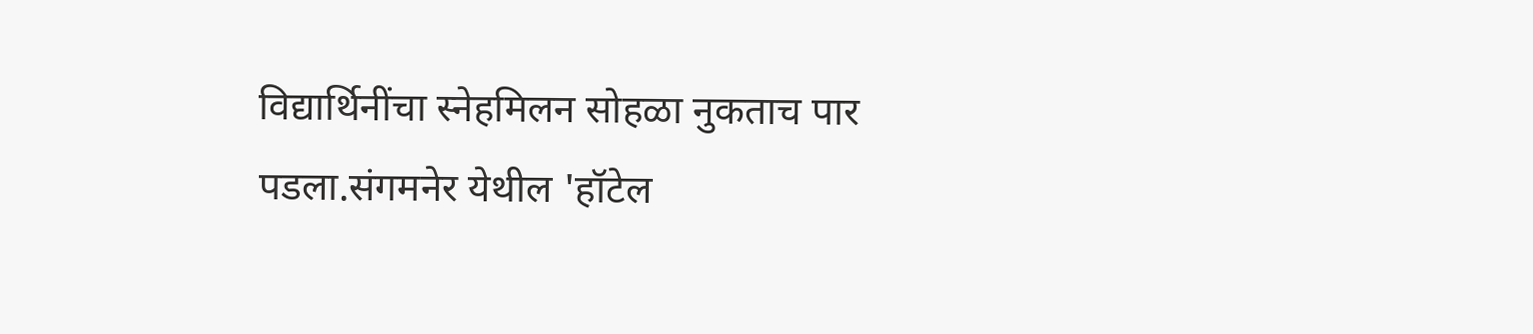विद्यार्थिनींचा स्नेहमिलन सोहळा नुकताच पार पडला.संगमनेर येथील 'हॉटेल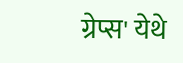ग्रेप्स' येथे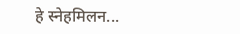हे स्नेहमिलन...